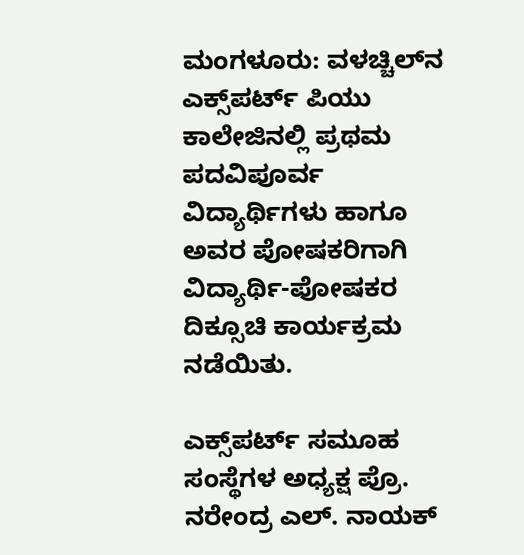ಮಂಗಳೂರು: ವಳಚ್ಚಿಲ್‌ನ ಎಕ್ಸ್‌ಪರ್ಟ್ ಪಿಯು ಕಾಲೇಜಿನಲ್ಲಿ ಪ್ರಥಮ ಪದವಿಪೂರ್ವ ವಿದ್ಯಾರ್ಥಿಗಳು ಹಾಗೂ ಅವರ ಪೋಷಕರಿಗಾಗಿ ವಿದ್ಯಾರ್ಥಿ-ಪೋಷಕರ ದಿಕ್ಸೂಚಿ ಕಾರ್ಯಕ್ರಮ ನಡೆಯಿತು.

ಎಕ್ಸ್‌ಪರ್ಟ್ ಸಮೂಹ ಸಂಸ್ಥೆಗಳ ಅಧ್ಯಕ್ಷ ಪ್ರೊ. ನರೇಂದ್ರ ಎಲ್. ನಾಯಕ್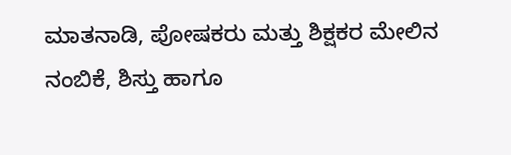ಮಾತನಾಡಿ, ಪೋಷಕರು ಮತ್ತು ಶಿಕ್ಷಕರ ಮೇಲಿನ ನಂಬಿಕೆ, ಶಿಸ್ತು ಹಾಗೂ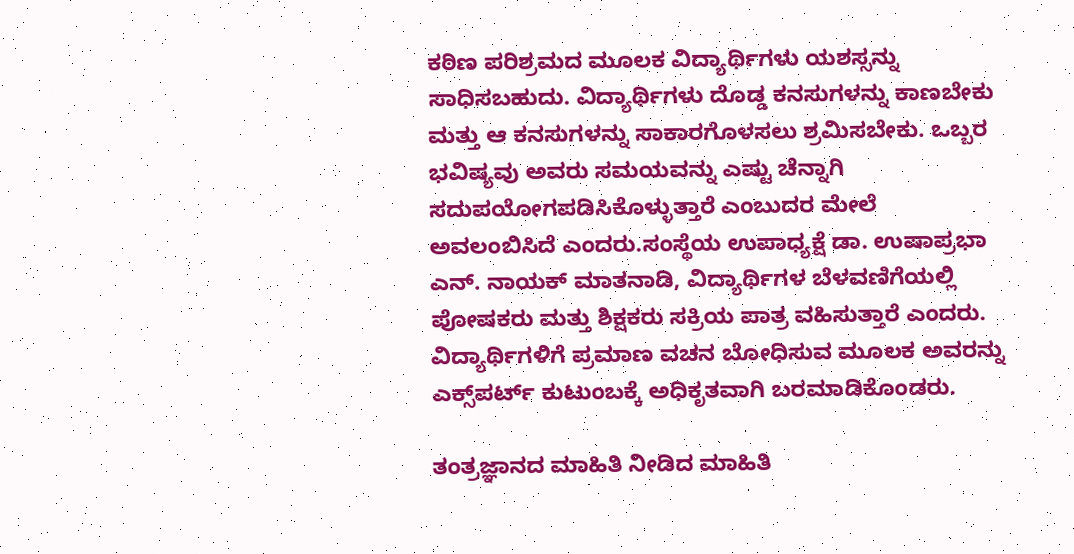ಕಠಿಣ ಪರಿಶ್ರಮದ ಮೂಲಕ ವಿದ್ಯಾರ್ಥಿಗಳು ಯಶಸ್ಸನ್ನು ಸಾಧಿಸಬಹುದು. ವಿದ್ಯಾರ್ಥಿಗಳು ದೊಡ್ಡ ಕನಸುಗಳನ್ನು ಕಾಣಬೇಕು ಮತ್ತು ಆ ಕನಸುಗಳನ್ನು ಸಾಕಾರಗೊಳಸಲು ಶ್ರಮಿಸಬೇಕು. ಒಬ್ಬರ ಭವಿಷ್ಯವು ಅವರು ಸಮಯವನ್ನು ಎಷ್ಟು ಚೆನ್ನಾಗಿ ಸದುಪಯೋಗಪಡಿಸಿಕೊಳ್ಳುತ್ತಾರೆ ಎಂಬುದರ ಮೇಲೆ ಅವಲಂಬಿಸಿದೆ ಎಂದರು.ಸಂಸ್ಥೆಯ ಉಪಾಧ್ಯಕ್ಷೆ ಡಾ. ಉಷಾಪ್ರಭಾ ಎನ್. ನಾಯಕ್ ಮಾತನಾಡಿ, ವಿದ್ಯಾರ್ಥಿಗಳ ಬೆಳವಣಿಗೆಯಲ್ಲಿ ಪೋಷಕರು ಮತ್ತು ಶಿಕ್ಷಕರು ಸಕ್ರಿಯ ಪಾತ್ರ ವಹಿಸುತ್ತಾರೆ ಎಂದರು. ವಿದ್ಯಾರ್ಥಿಗಳಿಗೆ ಪ್ರಮಾಣ ವಚನ ಬೋಧಿಸುವ ಮೂಲಕ ಅವರನ್ನು ಎಕ್ಸ್‌ಪರ್ಟ್ ಕುಟುಂಬಕ್ಕೆ ಅಧಿಕೃತವಾಗಿ ಬರಮಾಡಿಕೊಂಡರು.

ತಂತ್ರಜ್ಞಾನದ ಮಾಹಿತಿ ನೀಡಿದ ಮಾಹಿತಿ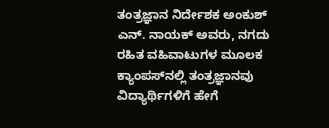ತಂತ್ರಜ್ಞಾನ ನಿರ್ದೇಶಕ ಅಂಕುಶ್ ಎನ್. ನಾಯಕ್ ಅವರು, ನಗದು ರಹಿತ ವಹಿವಾಟುಗಳ ಮೂಲಕ ಕ್ಯಾಂಪಸ್‌ನಲ್ಲಿ ತಂತ್ರಜ್ಞಾನವು ವಿದ್ಯಾರ್ಥಿಗಳಿಗೆ ಹೇಗೆ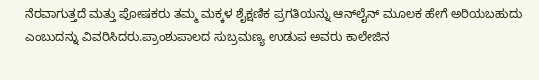ನೆರವಾಗುತ್ತದೆ ಮತ್ತು ಪೋಷಕರು ತಮ್ಮ ಮಕ್ಕಳ ಶೈಕ್ಷಣಿಕ ಪ್ರಗತಿಯನ್ನು ಆನ್‌ಲೈನ್ ಮೂಲಕ ಹೇಗೆ ಅರಿಯಬಹುದು ಎಂಬುದನ್ನು ವಿವರಿಸಿದರು.ಪ್ರಾಂಶುಪಾಲದ ಸುಬ್ರಮಣ್ಯ ಉಡುಪ ಅವರು ಕಾಲೇಜಿನ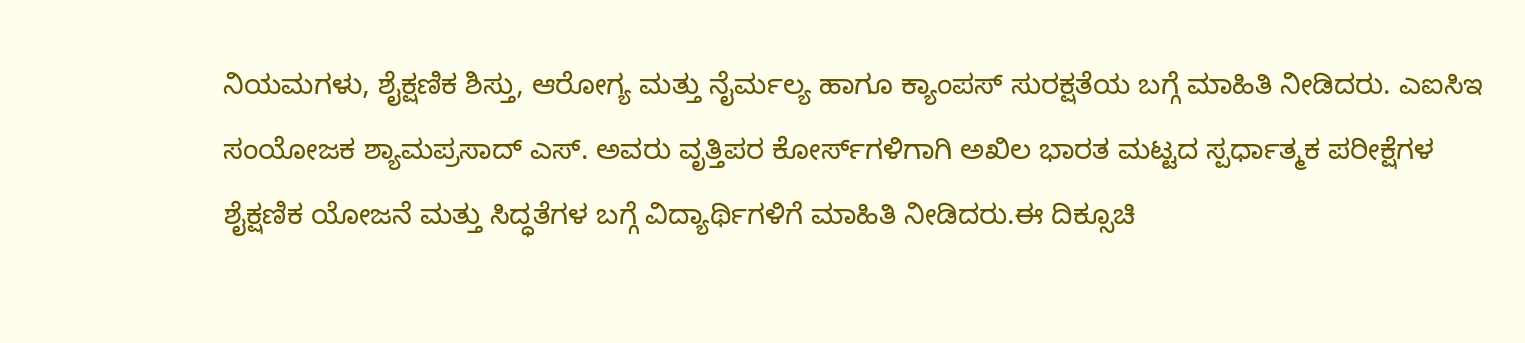ನಿಯಮಗಳು, ಶೈಕ್ಷಣಿಕ ಶಿಸ್ತು, ಆರೋಗ್ಯ ಮತ್ತು ನೈರ್ಮಲ್ಯ ಹಾಗೂ ಕ್ಯಾಂಪಸ್ ಸುರಕ್ಷತೆಯ ಬಗ್ಗೆ ಮಾಹಿತಿ ನೀಡಿದರು. ಎಐಸಿಇ ಸಂಯೋಜಕ ಶ್ಯಾಮಪ್ರಸಾದ್ ಎಸ್. ಅವರು ವೃತ್ತಿಪರ ಕೋರ್ಸ್‌ಗಳಿಗಾಗಿ ಅಖಿಲ ಭಾರತ ಮಟ್ಟದ ಸ್ಪರ್ಧಾತ್ಮಕ ಪರೀಕ್ಷೆಗಳ ಶೈಕ್ಷಣಿಕ ಯೋಜನೆ ಮತ್ತು ಸಿದ್ಧತೆಗಳ ಬಗ್ಗೆ ವಿದ್ಯಾರ್ಥಿಗಳಿಗೆ ಮಾಹಿತಿ ನೀಡಿದರು.ಈ ದಿಕ್ಸೂಚಿ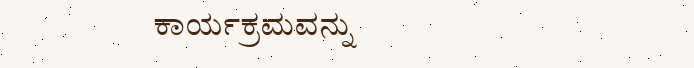ಕಾರ್ಯಕ್ರಮವನ್ನು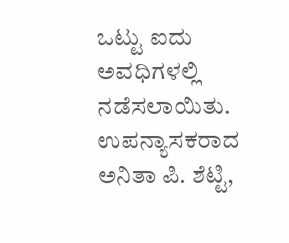ಒಟ್ಟು ಐದು ಅವಧಿಗಳಲ್ಲಿ ನಡೆಸಲಾಯಿತು. ಉಪನ್ಯಾಸಕರಾದ ಅನಿತಾ ಪಿ. ಶೆಟ್ಟಿ,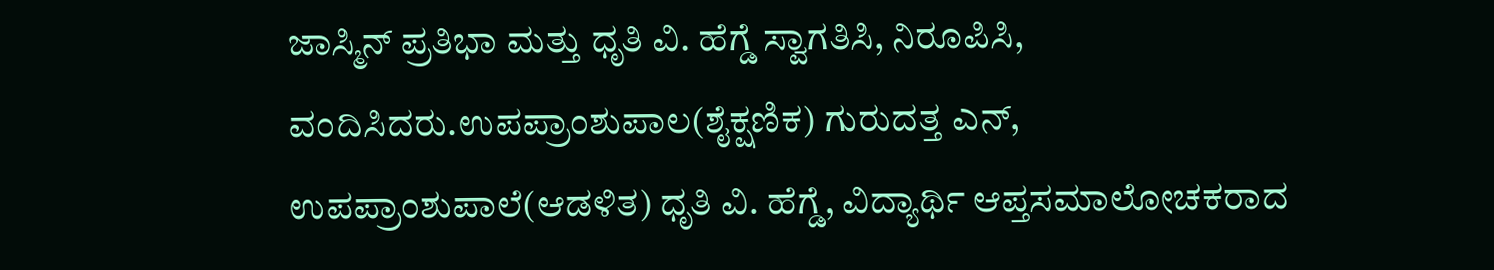ಜಾಸ್ಮಿನ್ ಪ್ರತಿಭಾ ಮತ್ತು ಧೃತಿ ವಿ. ಹೆಗ್ಡೆ ಸ್ವಾಗತಿಸಿ, ನಿರೂಪಿಸಿ, ವಂದಿಸಿದರು.ಉಪಪ್ರಾಂಶುಪಾಲ(ಶೈಕ್ಷಣಿಕ) ಗುರುದತ್ತ ಎನ್, ಉಪಪ್ರಾಂಶುಪಾಲೆ(ಆಡಳಿತ) ಧೃತಿ ವಿ. ಹೆಗ್ಡೆ, ವಿದ್ಯಾರ್ಥಿ ಆಪ್ತಸಮಾಲೋಚಕರಾದ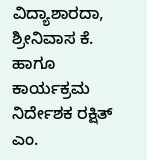ವಿದ್ಯಾಶಾರದಾ, ಶ್ರೀನಿವಾಸ ಕೆ. ಹಾಗೂ ಕಾರ್ಯಕ್ರಮ ನಿರ್ದೇಶಕ ರಕ್ಷಿತ್ ಎಂ.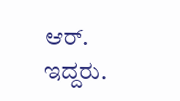ಆರ್. ಇದ್ದರು.